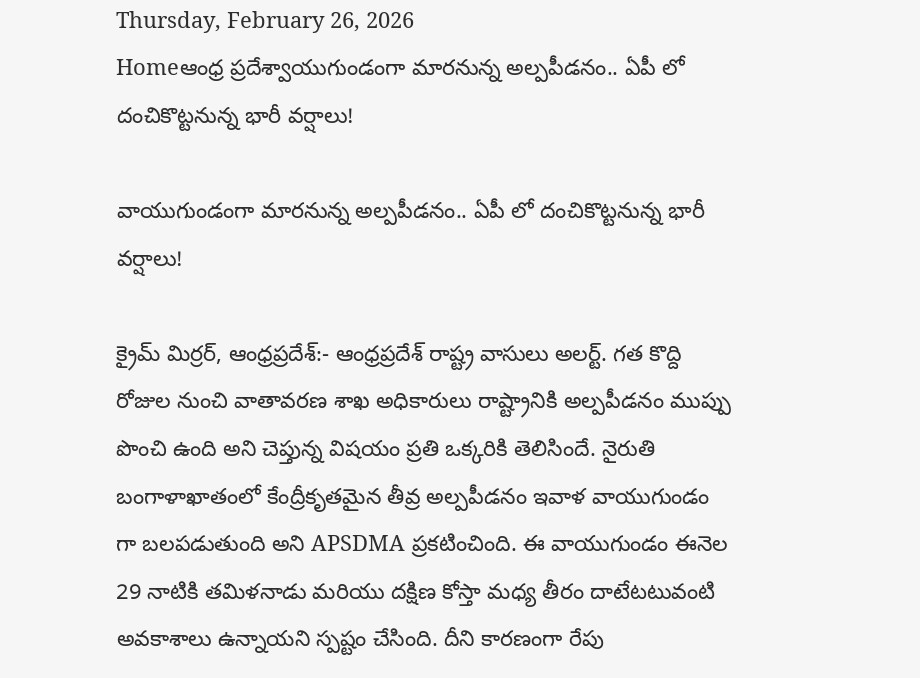Thursday, February 26, 2026
Homeఆంధ్ర ప్రదేశ్వాయుగుండంగా మారనున్న అల్పపీడనం.. ఏపీ లో దంచికొట్టనున్న భారీ వర్షాలు!

వాయుగుండంగా మారనున్న అల్పపీడనం.. ఏపీ లో దంచికొట్టనున్న భారీ వర్షాలు!

క్రైమ్ మిర్రర్, ఆంధ్రప్రదేశ్:- ఆంధ్రప్రదేశ్ రాష్ట్ర వాసులు అలర్ట్. గత కొద్ది రోజుల నుంచి వాతావరణ శాఖ అధికారులు రాష్ట్రానికి అల్పపీడనం ముప్పు పొంచి ఉంది అని చెప్తున్న విషయం ప్రతి ఒక్కరికి తెలిసిందే. నైరుతి బంగాళాఖాతంలో కేంద్రీకృతమైన తీవ్ర అల్పపీడనం ఇవాళ వాయుగుండం గా బలపడుతుంది అని APSDMA ప్రకటించింది. ఈ వాయుగుండం ఈనెల 29 నాటికి తమిళనాడు మరియు దక్షిణ కోస్తా మధ్య తీరం దాటేటటువంటి అవకాశాలు ఉన్నాయని స్పష్టం చేసింది. దీని కారణంగా రేపు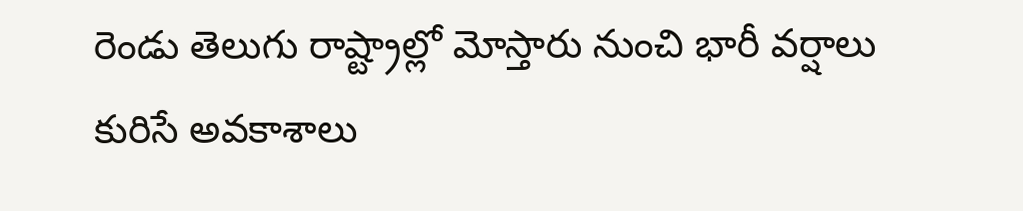రెండు తెలుగు రాష్ట్రాల్లో మోస్తారు నుంచి భారీ వర్షాలు కురిసే అవకాశాలు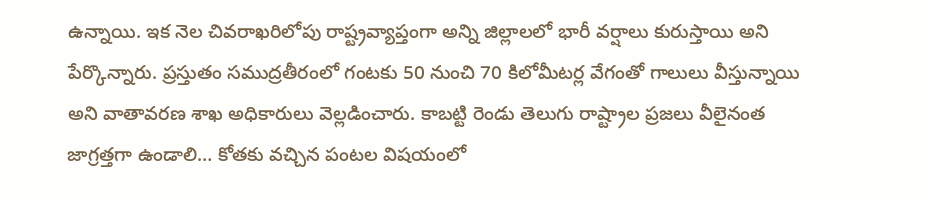ఉన్నాయి. ఇక నెల చివరాఖరిలోపు రాష్ట్రవ్యాప్తంగా అన్ని జిల్లాలలో భారీ వర్షాలు కురుస్తాయి అని పేర్కొన్నారు. ప్రస్తుతం సముద్రతీరంలో గంటకు 50 నుంచి 70 కిలోమీటర్ల వేగంతో గాలులు వీస్తున్నాయి అని వాతావరణ శాఖ అధికారులు వెల్లడించారు. కాబట్టి రెండు తెలుగు రాష్ట్రాల ప్రజలు వీలైనంత జాగ్రత్తగా ఉండాలి… కోతకు వచ్చిన పంటల విషయంలో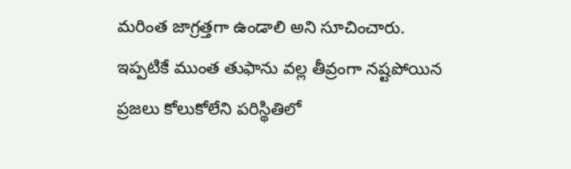మరింత జాగ్రత్తగా ఉండాలి అని సూచించారు. ఇప్పటికే ముంత తుఫాను వల్ల తీవ్రంగా నష్టపోయిన ప్రజలు కోలుకోలేని పరిస్థితిలో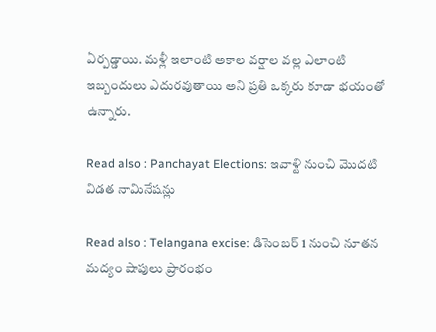ఏర్పడ్డాయి. మళ్లీ ఇలాంటి అకాల వర్షాల వల్ల ఎలాంటి ఇబ్బందులు ఎదురవుతాయి అని ప్రతి ఒక్కరు కూడా భయంతో ఉన్నారు.

Read also : Panchayat Elections: ఇవాళ్టి నుంచి మొదటి విడత నామినేషన్లు

Read also : Telangana excise: డిసెంబర్ 1 నుంచి నూతన మద్యం షాపులు ప్రారంభం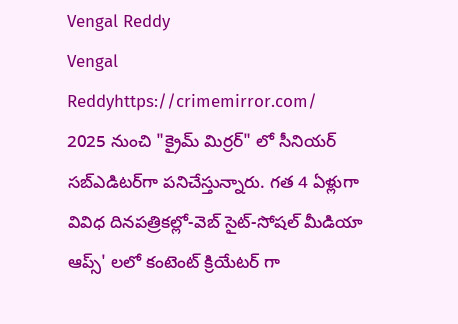Vengal Reddy
Vengal Reddyhttps://crimemirror.com/
2025 నుంచి "క్రైమ్ మిర్రర్" లో సీనియర్ సబ్‌ఎడిటర్‌గా పనిచేస్తున్నారు. గత 4 ఏళ్లుగా వివిధ దినపత్రికల్లో-వెబ్ సైట్-సోషల్ మీడియా ఆప్స్' లలో కంటెంట్ క్రియేటర్ గా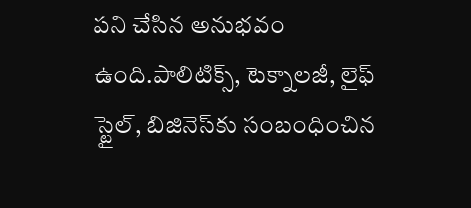పని చేసిన అనుభవం ఉంది.పాలిటిక్స్‌, టెక్నాలజీ, లైఫ్‌ స్టైల్‌, బిజినెస్‌కు సంబంధించిన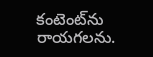కంటెంట్‌ను రాయగలను.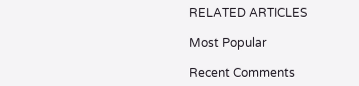RELATED ARTICLES

Most Popular

Recent Comments